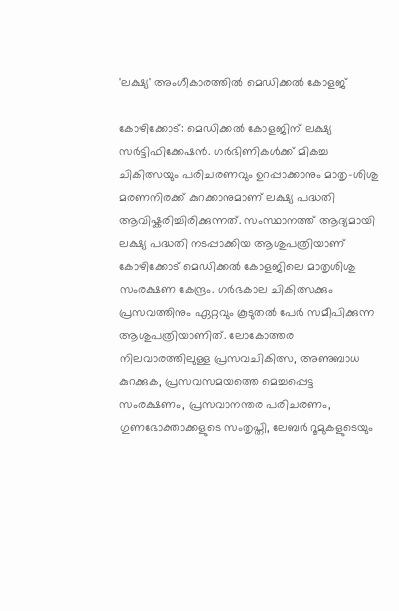'ലക്ഷ്യ' അംഗീകാരത്തിൽ മെഡിക്കൽ കോളജ്

കോഴിക്കോട്: മെഡിക്കൽ കോളജിന് ലക്ഷ്യ സര്‍ട്ടിഫിക്കേഷന്‍. ഗര്‍ഭിണികള്‍ക്ക് മികച്ച ചികിത്സയും പരിചരണവും ഉറപ്പാക്കാനും മാതൃ-ശിശു മരണനിരക്ക് കുറക്കാനുമാണ് ലക്ഷ്യ പദ്ധതി ആവിഷ്കരിച്ചിരിക്കുന്നത്. സംസ്ഥാനത്ത് ആദ്യമായി ലക്ഷ്യ പദ്ധതി നടപ്പാക്കിയ ആശുപത്രിയാണ് കോഴിക്കോട് മെഡിക്കല്‍ കോളജിലെ മാതൃശിശു സംരക്ഷണ കേന്ദ്രം. ഗര്‍ഭകാല ചികിത്സക്കും പ്രസവത്തിനും ഏറ്റവും കൂടുതല്‍ പേര്‍ സമീപിക്കുന്ന ആശുപത്രിയാണിത്. ലോകോത്തര നിലവാരത്തിലുള്ള പ്രസവചികിത്സ, അണുബാധ കുറക്കുക, പ്രസവസമയത്തെ മെച്ചപ്പെട്ട സംരക്ഷണം, പ്രസവാനന്തര പരിചരണം, ഗുണഭോക്താക്കളുടെ സംതൃപ്തി, ലേബര്‍ റൂമുകളുടെയും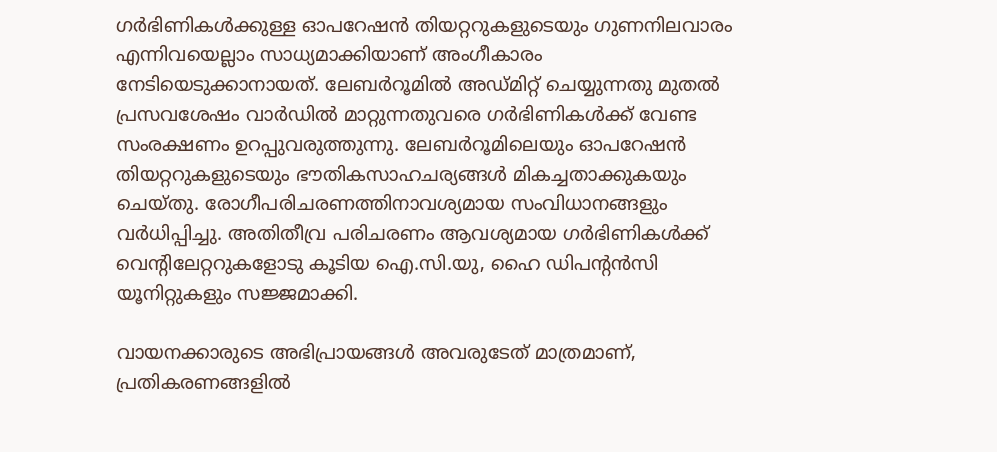ഗര്‍ഭിണികള്‍ക്കുള്ള ഓപറേഷന്‍ തിയറ്ററുകളുടെയും ഗുണനിലവാരം എന്നിവയെല്ലാം സാധ്യമാക്കിയാണ് അംഗീകാരം നേടിയെടുക്കാനായത്. ലേബര്‍റൂമില്‍ അഡ്മിറ്റ് ചെയ്യുന്നതു മുതല്‍ പ്രസവശേഷം വാര്‍ഡില്‍ മാറ്റുന്നതുവരെ ഗര്‍ഭിണികള്‍ക്ക് വേണ്ട സംരക്ഷണം ഉറപ്പുവരുത്തുന്നു. ലേബര്‍റൂമിലെയും ഓപറേഷന്‍ തിയറ്ററുകളുടെയും ഭൗതികസാഹചര്യങ്ങള്‍ മികച്ചതാക്കുകയും ചെയ്തു. രോഗീപരിചരണത്തിനാവശ്യമായ സംവിധാനങ്ങളും വര്‍ധിപ്പിച്ചു. അതിതീവ്ര പരിചരണം ആവശ്യമായ ഗര്‍ഭിണികള്‍ക്ക് വെന്റിലേറ്ററുകളോടു കൂടിയ ഐ.സി.യു, ഹൈ ഡിപന്‍റന്‍സി യൂനിറ്റുകളും സജ്ജമാക്കി.

വായനക്കാരുടെ അഭിപ്രായങ്ങള്‍ അവരുടേത് മാത്രമാണ്, പ്രതികരണങ്ങളിൽ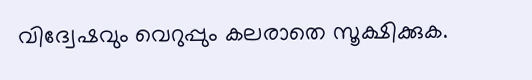വിദ്വേഷവും വെറുപ്പും കലരാതെ സൂക്ഷിക്കുക.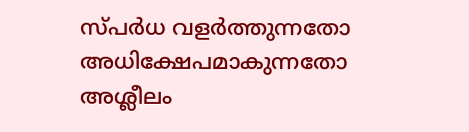സ്പർധ വളർത്തുന്നതോ അധിക്ഷേപമാകുന്നതോ അശ്ലീലം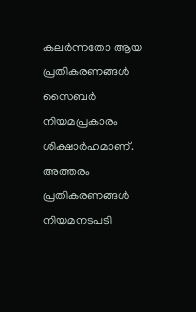കലർന്നതോ ആയ പ്രതികരണങ്ങൾ സൈബർ നിയമപ്രകാരം ശിക്ഷാർഹമാണ്. അത്തരം പ്രതികരണങ്ങൾ നിയമനടപടി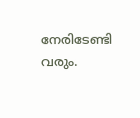നേരിടേണ്ടി വരും.